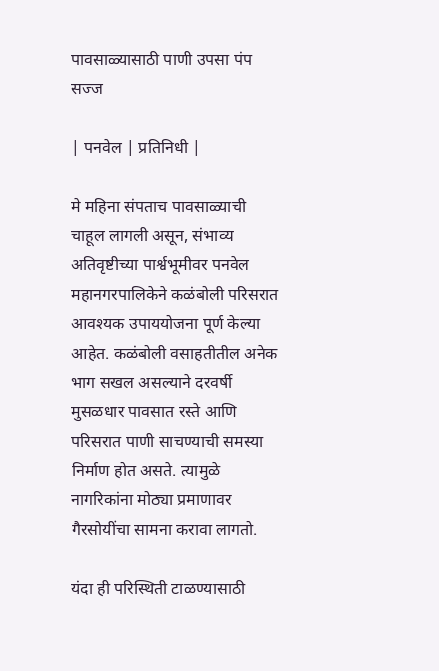पावसाळ्यासाठी पाणी उपसा पंप सज्ज

| पनवेल | प्रतिनिधी |

मे महिना संपताच पावसाळ्याची चाहूल लागली असून, संभाव्य अतिवृष्टीच्या पार्श्वभूमीवर पनवेल महानगरपालिकेने कळंबोली परिसरात आवश्यक उपाययोजना पूर्ण केल्या आहेत. कळंबोली वसाहतीतील अनेक भाग सखल असल्याने दरवर्षी मुसळधार पावसात रस्ते आणि परिसरात पाणी साचण्याची समस्या निर्माण होत असते. त्यामुळे नागरिकांना मोठ्या प्रमाणावर गैरसोयींचा सामना करावा लागतो.

यंदा ही परिस्थिती टाळण्यासाठी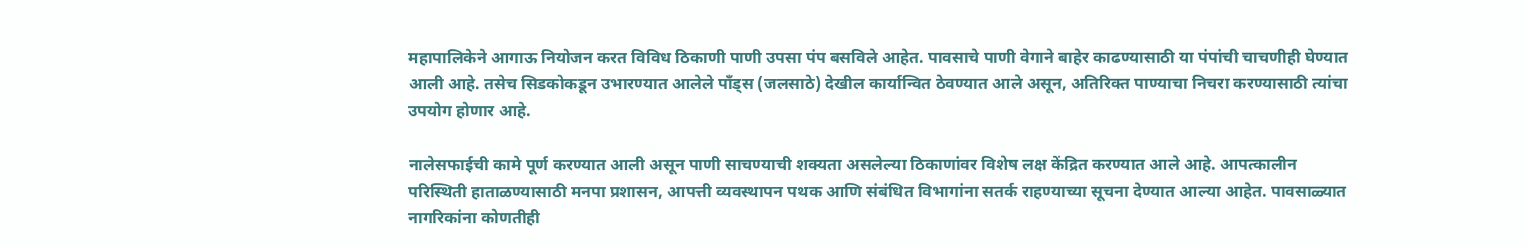महापालिकेने आगाऊ नियोजन करत विविध ठिकाणी पाणी उपसा पंप बसविले आहेत. पावसाचे पाणी वेगाने बाहेर काढण्यासाठी या पंपांची चाचणीही घेण्यात आली आहे. तसेच सिडकोकडून उभारण्यात आलेले पाँड्स (जलसाठे) देखील कार्यान्वित ठेवण्यात आले असून, अतिरिक्त पाण्याचा निचरा करण्यासाठी त्यांचा उपयोग होणार आहे.

नालेसफाईची कामे पूर्ण करण्यात आली असून पाणी साचण्याची शक्यता असलेल्या ठिकाणांवर विशेष लक्ष केंद्रित करण्यात आले आहे. आपत्कालीन परिस्थिती हाताळण्यासाठी मनपा प्रशासन, आपत्ती व्यवस्थापन पथक आणि संबंधित विभागांना सतर्क राहण्याच्या सूचना देण्यात आल्या आहेत. पावसाळ्यात नागरिकांना कोणतीही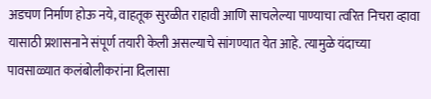अडचण निर्माण होऊ नये, वाहतूक सुरळीत राहावी आणि साचलेल्या पाण्याचा त्वरित निचरा व्हावा यासाठी प्रशासनाने संपूर्ण तयारी केली असल्याचे सांगण्यात येत आहे. त्यामुळे यंदाच्या पावसाळ्यात कलंबोलीकरांना दिलासा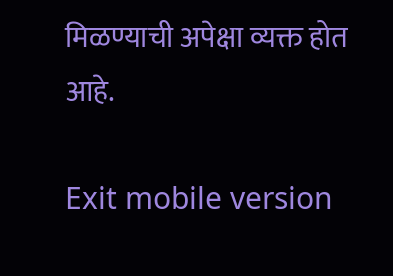मिळण्याची अपेक्षा व्यक्त होत आहे.

Exit mobile version